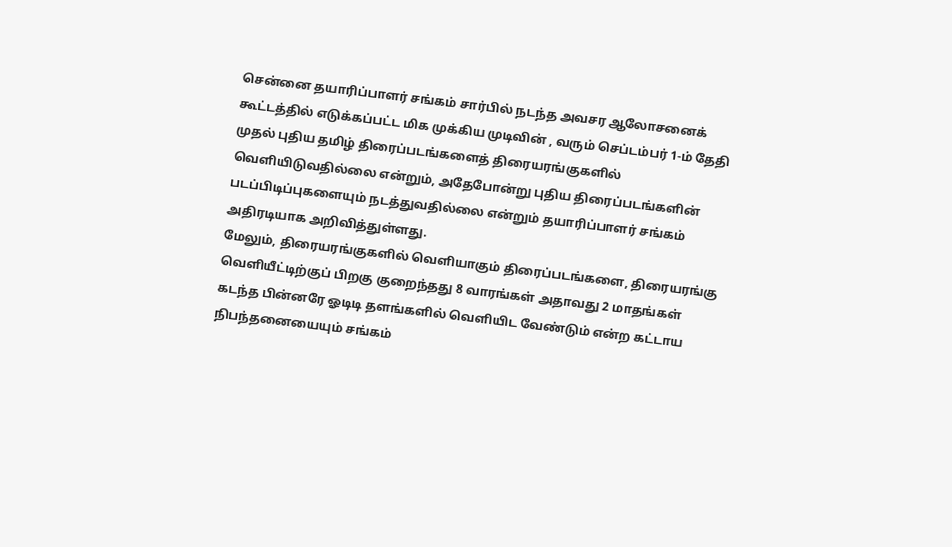சென்னை தயாரிப்பாளர் சங்கம் சார்பில் நடந்த அவசர ஆலோசனைக் கூட்டத்தில் எடுக்கப்பட்ட மிக முக்கிய முடிவின் , வரும் செப்டம்பர் 1-ம் தேதி முதல் புதிய தமிழ் திரைப்படங்களைத் திரையரங்குகளில் வெளியிடுவதில்லை என்றும், அதேபோன்று புதிய திரைப்படங்களின் படப்பிடிப்புகளையும் நடத்துவதில்லை என்றும் தயாரிப்பாளர் சங்கம் அதிரடியாக அறிவித்துள்ளது.
மேலும், திரையரங்குகளில் வெளியாகும் திரைப்படங்களை, திரையரங்கு வெளியீட்டிற்குப் பிறகு குறைந்தது 8 வாரங்கள் அதாவது 2 மாதங்கள் கடந்த பின்னரே ஓடிடி தளங்களில் வெளியிட வேண்டும் என்ற கட்டாய நிபந்தனையையும் சங்கம்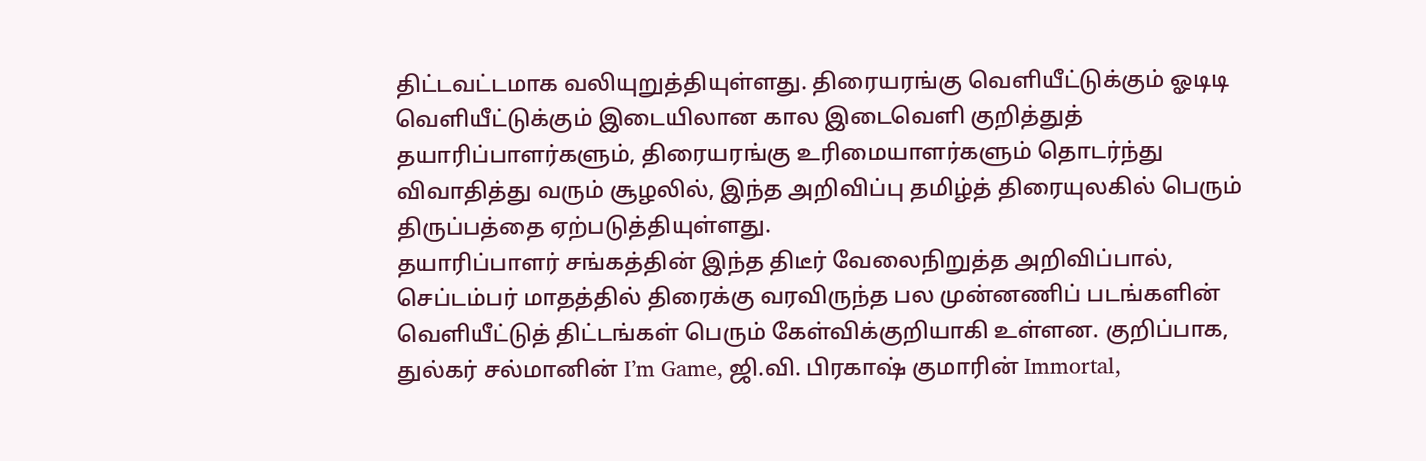திட்டவட்டமாக வலியுறுத்தியுள்ளது. திரையரங்கு வெளியீட்டுக்கும் ஓடிடி வெளியீட்டுக்கும் இடையிலான கால இடைவெளி குறித்துத் தயாரிப்பாளர்களும், திரையரங்கு உரிமையாளர்களும் தொடர்ந்து விவாதித்து வரும் சூழலில், இந்த அறிவிப்பு தமிழ்த் திரையுலகில் பெரும் திருப்பத்தை ஏற்படுத்தியுள்ளது.
தயாரிப்பாளர் சங்கத்தின் இந்த திடீர் வேலைநிறுத்த அறிவிப்பால், செப்டம்பர் மாதத்தில் திரைக்கு வரவிருந்த பல முன்னணிப் படங்களின் வெளியீட்டுத் திட்டங்கள் பெரும் கேள்விக்குறியாகி உள்ளன. குறிப்பாக, துல்கர் சல்மானின் I’m Game, ஜி.வி. பிரகாஷ் குமாரின் Immortal,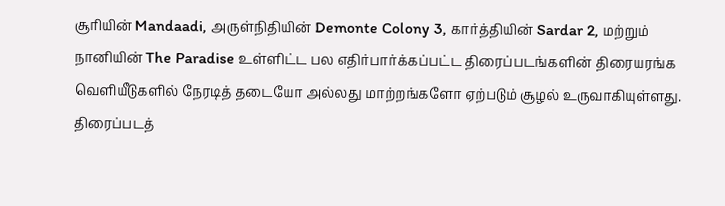சூரியின் Mandaadi, அருள்நிதியின் Demonte Colony 3, கார்த்தியின் Sardar 2, மற்றும் நானியின் The Paradise உள்ளிட்ட பல எதிர்பார்க்கப்பட்ட திரைப்படங்களின் திரையரங்க வெளியீடுகளில் நேரடித் தடையோ அல்லது மாற்றங்களோ ஏற்படும் சூழல் உருவாகியுள்ளது.
திரைப்படத்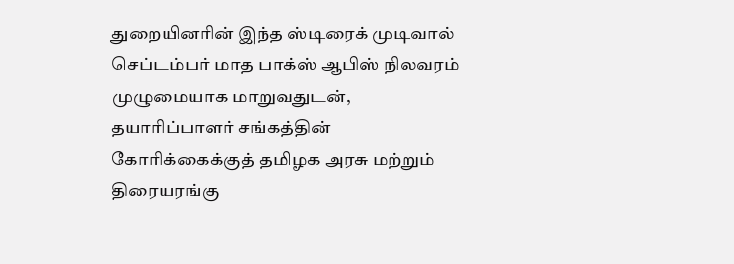துறையினரின் இந்த ஸ்டிரைக் முடிவால் செப்டம்பர் மாத பாக்ஸ் ஆபிஸ் நிலவரம் முழுமையாக மாறுவதுடன், தயாரிப்பாளர் சங்கத்தின் கோரிக்கைக்குத் தமிழக அரசு மற்றும் திரையரங்கு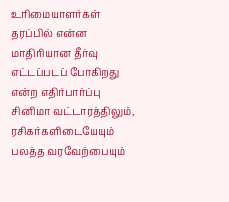உரிமையாளர்கள் தரப்பில் என்ன மாதிரியான தீர்வு எட்டப்படப் போகிறது என்ற எதிர்பார்ப்பு சினிமா வட்டாரத்திலும், ரசிகர்களிடையேயும் பலத்த வரவேற்பையும்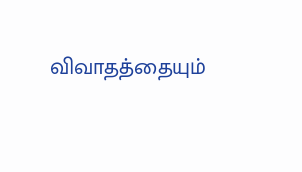விவாதத்தையும்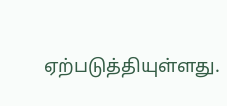ஏற்படுத்தியுள்ளது.